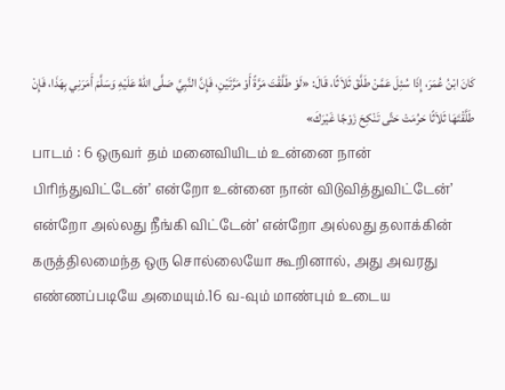كَانَ ابْنُ عُمَرَ، إِذَا سُئِلَ عَمَّنْ طَلَّقَ ثَلاَثًا، قَالَ: «لَوْ طَلَّقْتَ مَرَّةً أَوْ مَرَّتَيْنِ، فَإِنَّ النَّبِيَّ صَلَّى اللهُ عَلَيْهِ وَسَلَّمَ أَمَرَنِي بِهَذَا، فَإِنْ طَلَّقْتَهَا ثَلاَثًا حَرُمَتْ حَتَّى تَنْكِحَ زَوْجًا غَيْرَكَ»
பாடம் : 6 ஒருவர் தம் மனைவியிடம் உன்னை நான் பிரிந்துவிட்டேன்’ என்றோ உன்னை நான் விடுவித்துவிட்டேன்’ என்றோ அல்லது நீங்கி விட்டேன்’ என்றோ அல்லது தலாக்கின் கருத்திலமைந்த ஒரு சொல்லையோ கூறினால், அது அவரது எண்ணப்படியே அமையும்.16 வ-வும் மாண்பும் உடைய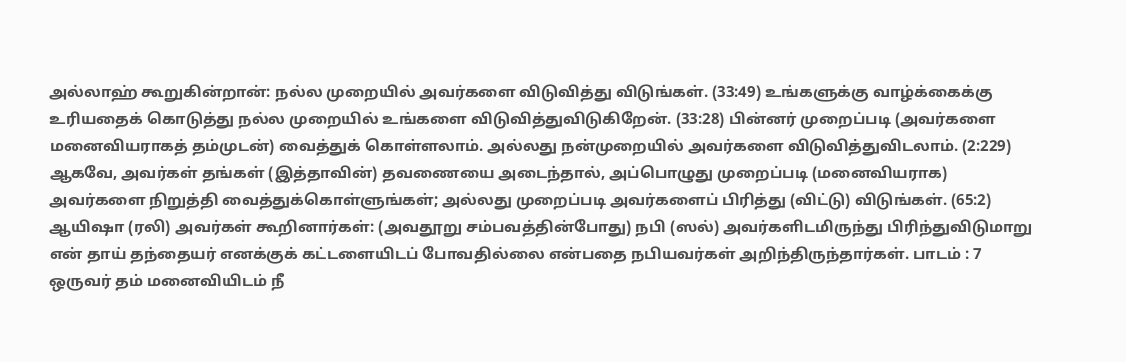அல்லாஹ் கூறுகின்றான்: நல்ல முறையில் அவர்களை விடுவித்து விடுங்கள். (33:49) உங்களுக்கு வாழ்க்கைக்கு உரியதைக் கொடுத்து நல்ல முறையில் உங்களை விடுவித்துவிடுகிறேன். (33:28) பின்னர் முறைப்படி (அவர்களை மனைவியராகத் தம்முடன்) வைத்துக் கொள்ளலாம். அல்லது நன்முறையில் அவர்களை விடுவித்துவிடலாம். (2:229) ஆகவே, அவர்கள் தங்கள் (இத்தாவின்) தவணையை அடைந்தால், அப்பொழுது முறைப்படி (மனைவியராக) அவர்களை நிறுத்தி வைத்துக்கொள்ளுங்கள்; அல்லது முறைப்படி அவர்களைப் பிரித்து (விட்டு) விடுங்கள். (65:2) ஆயிஷா (ரலி) அவர்கள் கூறினார்கள்: (அவதூறு சம்பவத்தின்போது) நபி (ஸல்) அவர்களிடமிருந்து பிரிந்துவிடுமாறு என் தாய் தந்தையர் எனக்குக் கட்டளையிடப் போவதில்லை என்பதை நபியவர்கள் அறிந்திருந்தார்கள். பாடம் : 7 ஒருவர் தம் மனைவியிடம் நீ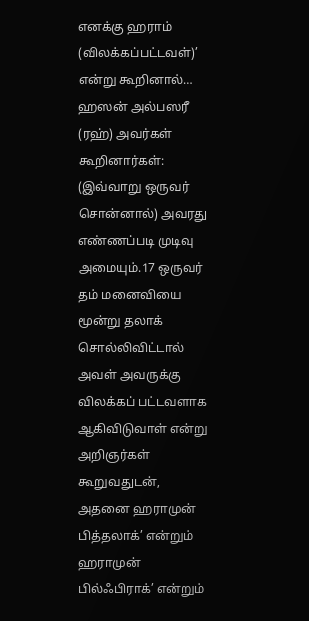எனக்கு ஹராம் (விலக்கப்பட்டவள்)’ என்று கூறினால்… ஹஸன் அல்பஸரீ (ரஹ்) அவர்கள் கூறினார்கள்: (இவ்வாறு ஒருவர் சொன்னால்) அவரது எண்ணப்படி முடிவு அமையும்.17 ஒருவர் தம் மனைவியை மூன்று தலாக் சொல்லிவிட்டால் அவள் அவருக்கு விலக்கப் பட்டவளாக ஆகிவிடுவாள் என்று அறிஞர்கள் கூறுவதுடன், அதனை ஹராமுன் பித்தலாக்’ என்றும் ஹராமுன் பில்ஃபிராக்’ என்றும்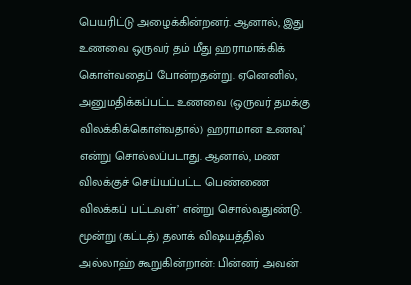பெயரிட்டு அழைக்கின்றனர். ஆனால், இது உணவை ஒருவர் தம் மீது ஹராமாக்கிக் கொள்வதைப் போன்றதன்று. ஏனெனில், அனுமதிக்கப்பட்ட உணவை (ஒருவர் தமக்கு விலக்கிக்கொள்வதால்) ஹராமான உணவு’ என்று சொல்லப்படாது. ஆனால், மண விலக்குச் செய்யப்பட்ட பெண்ணை விலக்கப் பட்டவள்’ என்று சொல்வதுண்டு. மூன்று (கட்டத்) தலாக் விஷயத்தில் அல்லாஹ் கூறுகின்றான்: பின்னர் அவன்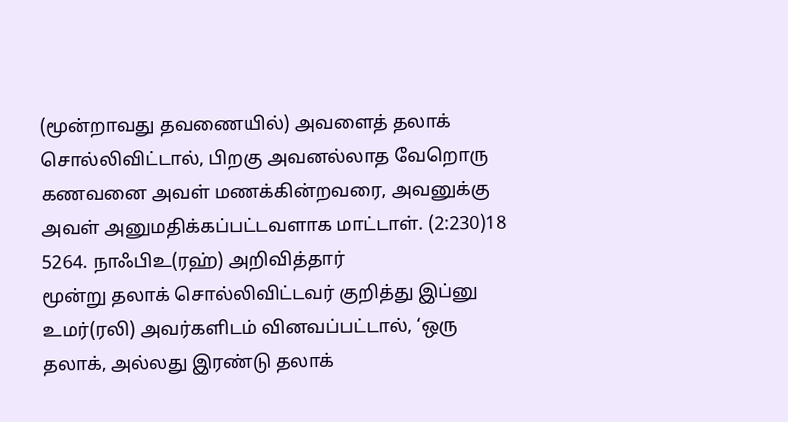(மூன்றாவது தவணையில்) அவளைத் தலாக் சொல்லிவிட்டால், பிறகு அவனல்லாத வேறொரு கணவனை அவள் மணக்கின்றவரை, அவனுக்கு அவள் அனுமதிக்கப்பட்டவளாக மாட்டாள். (2:230)18
5264. நாஃபிஉ(ரஹ்) அறிவித்தார்
மூன்று தலாக் சொல்லிவிட்டவர் குறித்து இப்னு உமர்(ரலி) அவர்களிடம் வினவப்பட்டால், ‘ஒரு தலாக், அல்லது இரண்டு தலாக்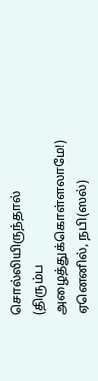சொல்லியிருந்தால் (திரும்ப அழைத்துக்கொள்ளலாமே!) ஏனெனில், நபி(ஸல்)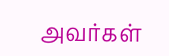அவர்கள்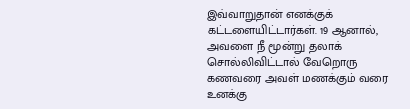இவ்வாறுதான் எனக்குக் கட்டளையிட்டார்கள். 19 ஆனால், அவளை நீ மூன்று தலாக் சொல்லிவிட்டால் வேறொரு கணவரை அவள் மணக்கும் வரை உனக்கு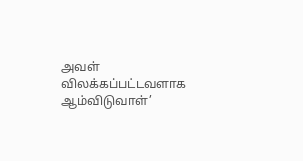அவள் விலக்கப்பட்டவளாக ஆம்விடுவாள்’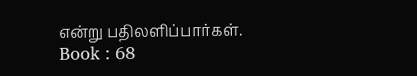என்று பதிலளிப்பார்கள்.
Book : 68